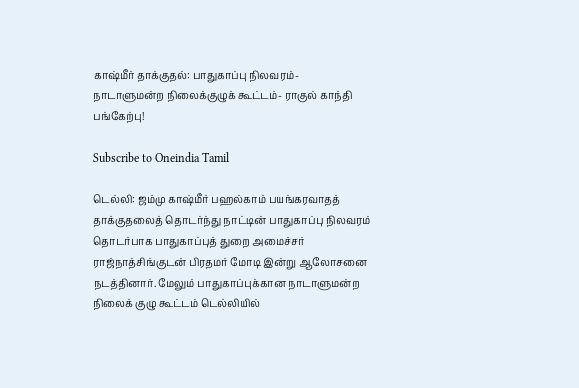காஷ்மீர் தாக்குதல்: பாதுகாப்பு நிலவரம்- நாடாளுமன்ற நிலைக்குழுக் கூட்டம்- ராகுல் காந்தி பங்கேற்பு!

Subscribe to Oneindia Tamil

டெல்லி: ஜம்மு காஷ்மீர் பஹல்காம் பயங்கரவாதத் தாக்குதலைத் தொடர்ந்து நாட்டின் பாதுகாப்பு நிலவரம் தொடர்பாக பாதுகாப்புத் துறை அமைச்சர் ராஜ்நாத்சிங்குடன் பிரதமர் மோடி இன்று ஆலோசனை நடத்தினார். மேலும் பாதுகாப்புக்கான நாடாளுமன்ற நிலைக் குழு கூட்டம் டெல்லியில்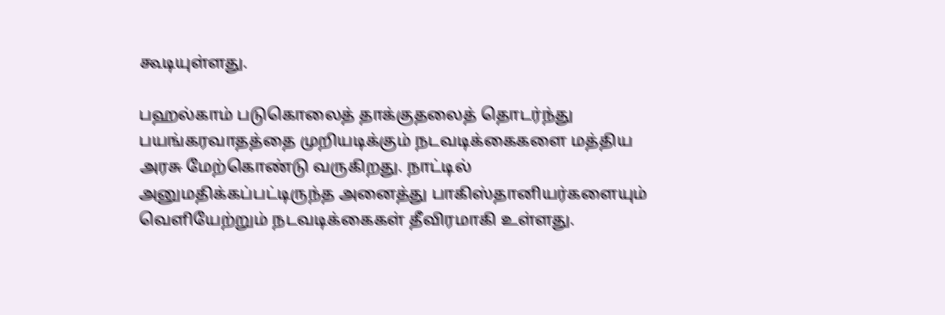கூடியுள்ளது.

பஹல்காம் படுகொலைத் தாக்குதலைத் தொடர்ந்து பயங்கரவாதத்தை முறியடிக்கும் நடவடிக்கைகளை மத்திய அரசு மேற்கொண்டு வருகிறது. நாட்டில் அனுமதிக்கப்பட்டிருந்த அனைத்து பாகிஸ்தானியர்களையும் வெளியேற்றும் நடவடிக்கைகள் தீவிரமாகி உள்ளது.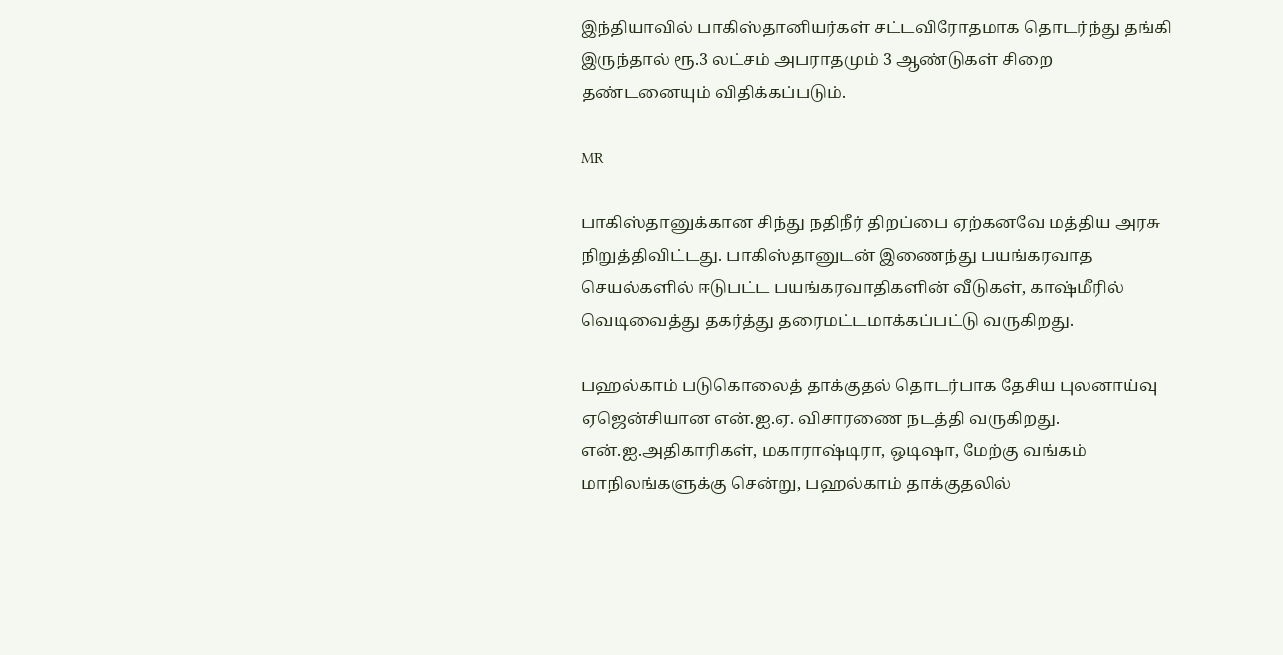இந்தியாவில் பாகிஸ்தானியர்கள் சட்டவிரோதமாக தொடர்ந்து தங்கி இருந்தால் ரூ.3 லட்சம் அபராதமும் 3 ஆண்டுகள் சிறை தண்டனையும் விதிக்கப்படும்.

MR

பாகிஸ்தானுக்கான சிந்து நதிநீர் திறப்பை ஏற்கனவே மத்திய அரசு நிறுத்திவிட்டது. பாகிஸ்தானுடன் இணைந்து பயங்கரவாத செயல்களில் ஈடுபட்ட பயங்கரவாதிகளின் வீடுகள், காஷ்மீரில் வெடிவைத்து தகர்த்து தரைமட்டமாக்கப்பட்டு வருகிறது.

பஹல்காம் படுகொலைத் தாக்குதல் தொடர்பாக தேசிய புலனாய்வு ஏஜென்சியான என்.ஐ.ஏ. விசாரணை நடத்தி வருகிறது. என்.ஐ.அதிகாரிகள், மகாராஷ்டிரா, ஒடிஷா, மேற்கு வங்கம் மாநிலங்களுக்கு சென்று, பஹல்காம் தாக்குதலில்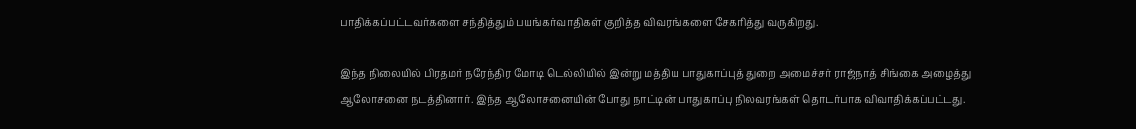பாதிக்கப்பட்டவர்களை சந்தித்தும் பயங்கர்வாதிகள் குறித்த விவரங்களை சேகரித்து வருகிறது.

இந்த நிலையில் பிரதமர் நரேந்திர மோடி டெல்லியில் இன்று மத்திய பாதுகாப்புத் துறை அமைச்சர் ராஜ்நாத் சிங்கை அழைத்து ஆலோசனை நடத்தினார். இந்த ஆலோசனையின் போது நாட்டின் பாதுகாப்பு நிலவரங்கள் தொடர்பாக விவாதிக்கப்பட்டது.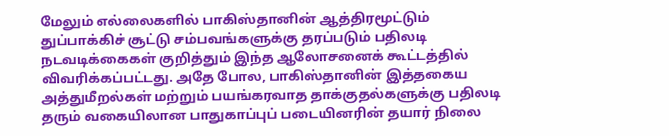மேலும் எல்லைகளில் பாகிஸ்தானின் ஆத்திரமூட்டும் துப்பாக்கிச் சூட்டு சம்பவங்களுக்கு தரப்படும் பதிலடி நடவடிக்கைகள் குறித்தும் இந்த ஆலோசனைக் கூட்டத்தில் விவரிக்கப்பட்டது. அதே போல, பாகிஸ்தானின் இத்தகைய அத்துமீறல்கள் மற்றும் பயங்கரவாத தாக்குதல்களுக்கு பதிலடி தரும் வகையிலான பாதுகாப்புப் படையினரின் தயார் நிலை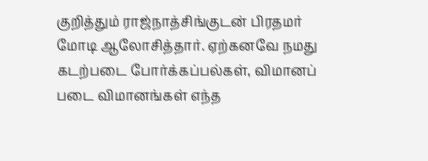குறித்தும் ராஜ்நாத்சிங்குடன் பிரதமர் மோடி ஆலோசித்தார். ஏற்கனவே நமது கடற்படை போர்க்கப்பல்கள், விமானப் படை விமானங்கள் எந்த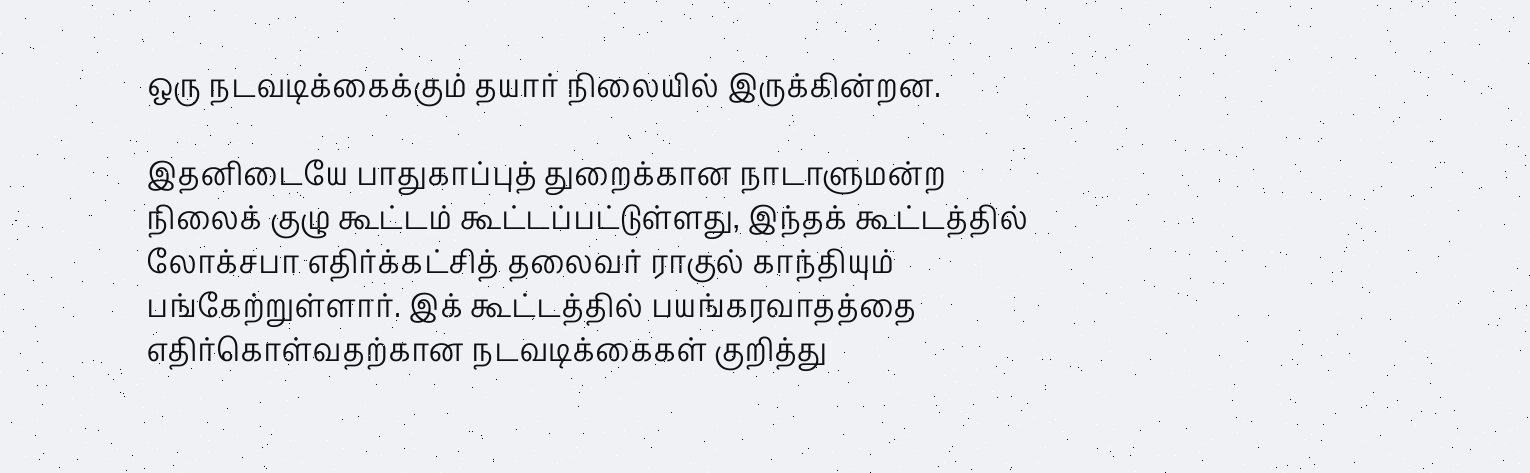ஒரு நடவடிக்கைக்கும் தயார் நிலையில் இருக்கின்றன.

இதனிடையே பாதுகாப்புத் துறைக்கான நாடாளுமன்ற நிலைக் குழு கூட்டம் கூட்டப்பட்டுள்ளது, இந்தக் கூட்டத்தில் லோக்சபா எதிர்க்கட்சித் தலைவர் ராகுல் காந்தியும் பங்கேற்றுள்ளார். இக் கூட்டத்தில் பயங்கரவாதத்தை எதிர்கொள்வதற்கான நடவடிக்கைகள் குறித்து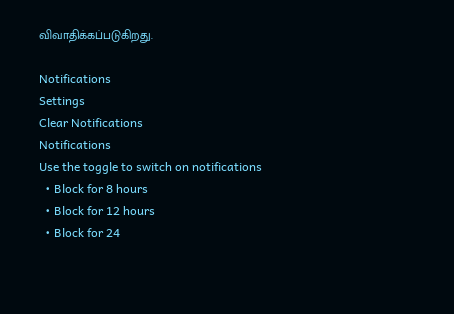விவாதிக்கப்படுகிறது.

Notifications
Settings
Clear Notifications
Notifications
Use the toggle to switch on notifications
  • Block for 8 hours
  • Block for 12 hours
  • Block for 24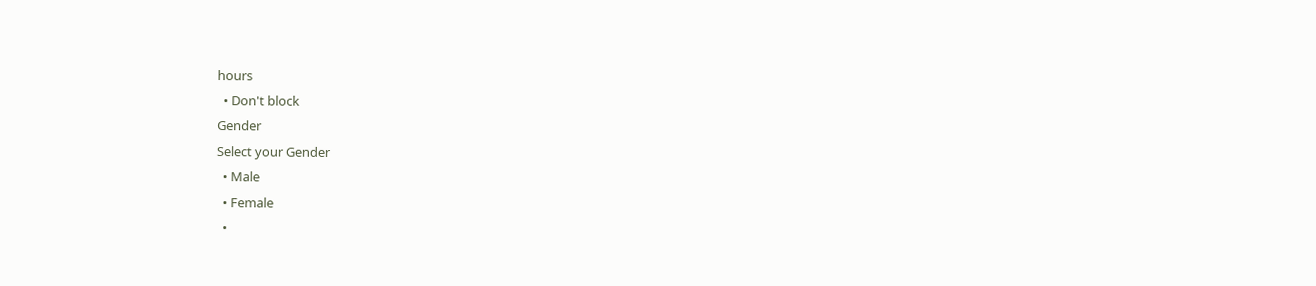hours
  • Don't block
Gender
Select your Gender
  • Male
  • Female
  •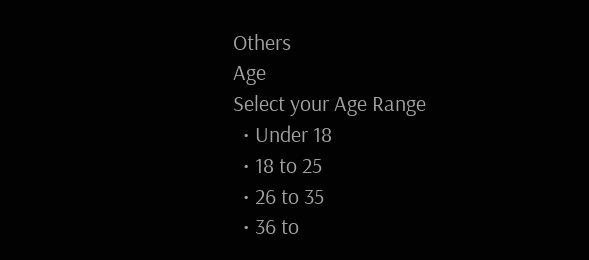Others
Age
Select your Age Range
  • Under 18
  • 18 to 25
  • 26 to 35
  • 36 to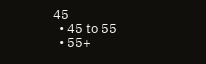45
  • 45 to 55
  • 55+